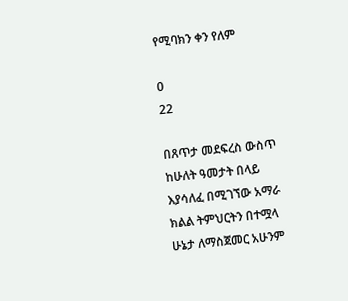የሚባክን ቀን የለም

0
22

በጸጥታ መደፍረስ ውስጥ  ከሁለት ዓመታት በላይ እያሳለፈ በሚገኘው አማራ ክልል ትምህርትን በተሟላ ሁኔታ ለማስጀመር አሁንም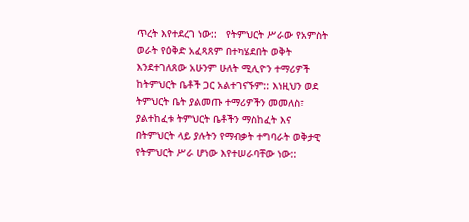ጥረት እየተደረገ ነው::   የትምህርት ሥራው የአምስት ወራት የዕቅድ አፈጻጸም በተካሄደበት ወቅት እንደተገለጸው አሁንም ሁለት ሚሊዮን ተማሪዎች ከትምህርት ቤቶች ጋር አልተገናኙም:: እነዚህን ወደ ትምህርት ቤት ያልመጡ ተማሪዎችን መመለስ፣ ያልተከፈቱ ትምህርት ቤቶችን ማስከፈት እና በትምህርት ላይ ያሉትን የማብቃት ተግባራት ወቅታዊ የትምህርት ሥራ ሆነው እየተሠራባቸው ነው::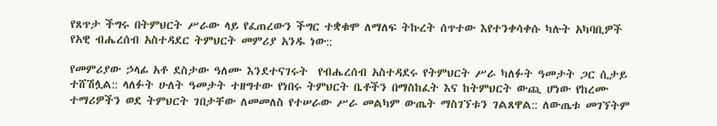የጸጥታ ችግሩ በትምህርት ሥራው ላይ የፈጠረውን ችግር ተቋቁሞ ለማለፍ ትኩረት ሰጥተው እየተንቀሳቀሱ ካሉት አካባቢዎች  የአዊ ብሔረሰብ አስተዳደር ትምህርት መምሪያ አንዱ ነው::

የመምሪያው ኃላፊ አቶ ደስታው ዓለሙ እንደተናገሩት  የብሔረሰብ አስተዳደሩ የትምህርት ሥራ ካለፉት ዓመታት ጋር ሲታይ ተሸሽሏል:: ላለፉት ሁለት ዓመታት ተዘግተው የነበሩ ትምህርት ቤቶችን በማስከፈት እና ከትምህርት ውጪ ሆነው የከረሙ ተማሪዎችን ወደ ትምህርት ገበታቸው ለመመለስ የተሠራው ሥራ መልካም ውጤት ማስገኘቱን ገልጸዋል:: ለውጤቱ መገኘትም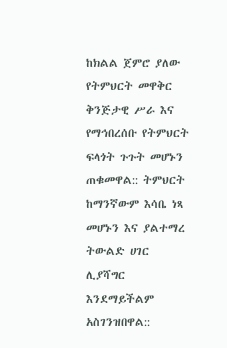ከክልል ጀምሮ ያለው የትምህርት መዋቅር ቅንጅታዊ ሥራ እና የማኅበረሰቡ የትምህርት ፍላጎት ጉጉት መሆኑን ጠቁመዋል:: ትምህርት ከማንኛውም እሳቤ ነጻ መሆኑን እና ያልተማረ ትውልድ ሀገር ሊያሻግር እንደማይችልም አስገንዝበዋል::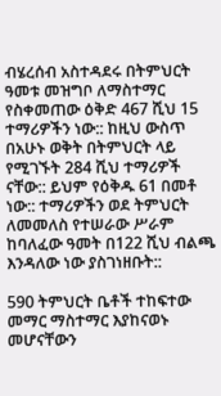ብሄረሰብ አስተዳደሩ በትምህርት ዓመቱ መዝግቦ ለማስተማር የስቀመጠው ዕቅድ 467 ሺህ 15 ተማሪዎችን ነው:: ከዚህ ውስጥ በአሁኑ ወቅት በትምህርት ላይ የሚገኙት 284 ሺህ ተማሪዎች ናቸው:: ይህም የዕቅዱ 61 በመቶ ነው:: ተማሪዎችን ወደ ትምህርት ለመመለስ የተሠራው ሥራም ከባለፈው ዓመት በ122 ሺህ ብልጫ እንዳለው ነው ያስገነዘቡት::

590 ትምህርት ቤቶች ተከፍተው መማር ማስተማር እያከናወኑ  መሆናቸውን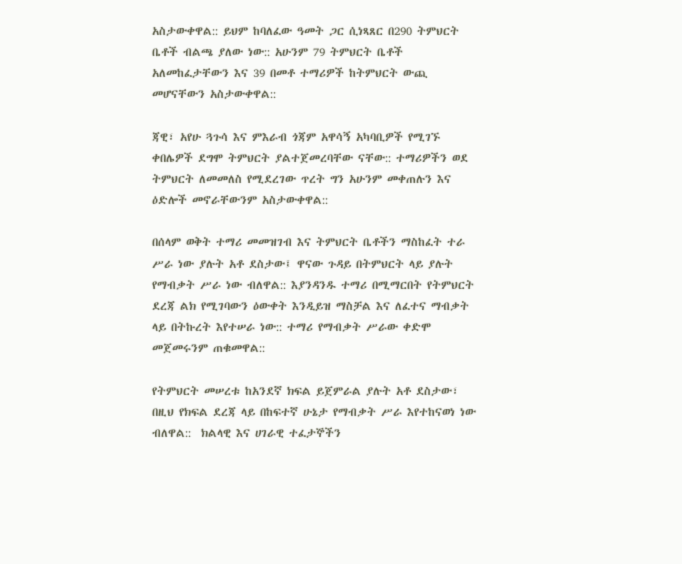አስታውቀዋል:: ይህም ከባለፈው ዓመት ጋር ሲነጻጸር በ290 ትምህርት ቤቶች ብልጫ ያለው ነው:: አሁንም 79 ትምህርት ቤቶች አለመከፈታቸውን እና 39 በመቶ ተማሪዎች ከትምህርት ውጪ መሆናቸውን አስታውቀዋል::

ጃዊ፣ አየሁ ጓጉሳ እና ምእራብ ጎጃም አዋሳኝ አካባቢዎች የሚገኙ ቀበሌዎች ደግሞ ትምህርት ያልተጀመረባቸው ናቸው:: ተማሪዎችን ወደ ትምህርት ለመመለስ የሚደረገው ጥረት ግን አሁንም መቀጠሉን እና ዕድሎች መኖራቸውንም አስታውቀዋል::

በሰላም ወቅት ተማሪ መመዝገብ እና ትምህርት ቤቶችን ማስከፈት ተራ ሥራ ነው ያሉት አቶ ደስታው፤ ዋናው ጉዳይ በትምህርት ላይ ያሉት የማብቃት ሥራ ነው ብለዋል:: እያንዳንዱ ተማሪ በሚማርበት የትምህርት ደረጃ ልክ የሚገባውን ዕውቀት እንዲይዝ ማስቻል እና ለፈተና ማብቃት ላይ በትኩረት እየተሠራ ነው:: ተማሪ የማብቃት ሥራው ቀድሞ መጀመሩንም ጠቁመዋል::

የትምህርት መሠረቱ ከአንደኛ ክፍል ይጀምራል ያሉት አቶ ደስታው፣ በዚህ የክፍል ደረጃ ላይ በከፍተኛ ሁኔታ የማብቃት ሥራ እየተከናወነ ነው ብለዋል::  ክልላዊ እና ሀገራዊ ተፈታኞችን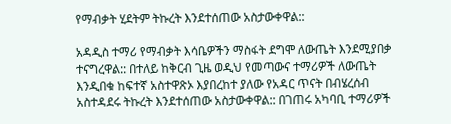የማብቃት ሂደትም ትኩረት እንደተሰጠው አስታውቀዋል::

አዳዲስ ተማሪ የማብቃት እሳቤዎችን ማስፋት ደግሞ ለውጤት እንደሚያበቃ ተናግረዋል:: በተለይ ከቅርብ ጊዜ ወዲህ የመጣውና ተማሪዎች ለውጤት እንዲበቁ ከፍተኛ አስተዋጽኦ እያበረከተ ያለው የአዳር ጥናት በብሄረሰብ አስተዳደሩ ትኩረት እንደተሰጠው አስታውቀዋል:: በገጠሩ አካባቢ ተማሪዎች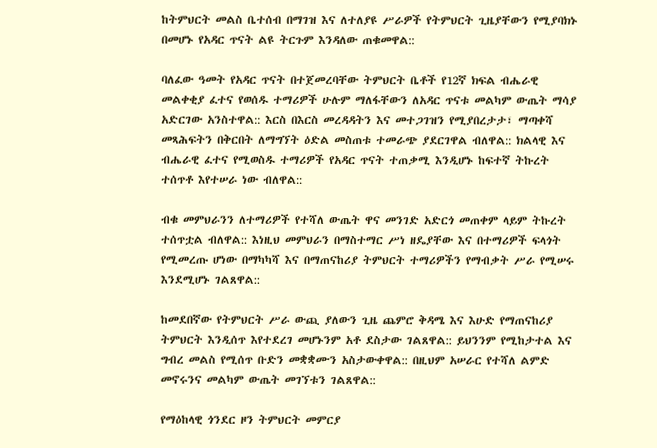ከትምህርት መልስ ቤተሰብ በማገዝ እና ለተለያዩ ሥራዎች የትምህርት ጊዜያቸውን የሚያባክኑ በመሆኑ የአዳር ጥናት ልዩ ትርጉም እንዳለው ጠቁመዋል::

ባለፈው ዓመት የአዳር ጥናት በተጀመረባቸው ትምህርት ቤቶች የ12ኛ ክፍል ብሔራዊ መልቀቂያ ፈተና የወሰዱ ተማሪዎች ሁሉም ማለፋቸውን ለአዳር ጥናቱ መልካም ውጤት ማሳያ አድርገው አንስተዋል:: እርስ በእርስ መረዳዳትን እና መተጋገዝን የሚያበረታታ፣ ማጣቀሻ መጻሕፍትን በቅርበት ለማግኘት ዕድል መስጠቱ ተመራጭ ያደርገዋል ብለዋል:: ክልላዊ እና ብሔራዊ ፈተና የሚወስዱ ተማሪዎች የአዳር ጥናት ተጠቃሚ እንዲሆኑ ከፍተኛ ትኩረት ተሰጥቶ እየተሠራ ነው ብለዋል::

ብቁ መምህራንን ለተማሪዎች የተሻለ ውጤት ዋና መንገድ አድርጎ መጠቀም ላይም ትኩረት ተሰጥቷል ብለዋል:: እነዚህ መምህራን በማስተማር ሥነ ዘዴያቸው እና በተማሪዎች ፍላጎት የሚመረጡ ሆነው በማካካሻ እና በማጠናከሪያ ትምህርት ተማሪዎችን የማብቃት ሥራ የሚሠሩ እንደሚሆኑ ገልጸዋል::

ከመደበኛው የትምህርት ሥራ ውጪ ያለውን ጊዜ ጨምሮ ቅዳሜ እና እሁድ የማጠናከሪያ ትምህርት እንዲሰጥ እየተደረገ መሆኑንም አቶ ደስታው ገልጸዋል:: ይህንንም የሚከታተል እና ግብረ መልስ የሚሰጥ ቡድን መቋቋሙን አስታውቀዋል:: በዚህም አሠራር የተሻለ ልምድ መኖሩንና መልካም ውጤት መገኘቱን ገልጸዋል::

የማዕከላዊ ጎንደር ዞን ትምህርት መምርያ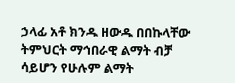ኃላፊ አቶ ክንዱ ዘውዱ በበኩላቸው ትምህርት ማኅበራዊ ልማት ብቻ ሳይሆን የሁሉም ልማት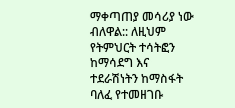ማቀጣጠያ መሳሪያ ነው ብለዋል:: ለዚህም የትምህርት ተሳትፎን ከማሳደግ እና ተደራሽነትን ከማስፋት ባለፈ የተመዘገቡ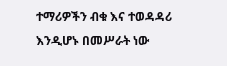ተማሪዎችን ብቁ እና ተወዳዳሪ እንዲሆኑ በመሥራት ነው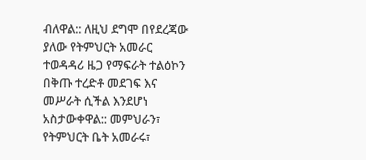ብለዋል:: ለዚህ ደግሞ በየደረጃው ያለው የትምህርት አመራር ተወዳዳሪ ዜጋ የማፍራት ተልዕኮን በቅጡ ተረድቶ መደገፍ እና መሥራት ሲችል እንደሆነ አስታውቀዋል:: መምህራን፣ የትምህርት ቤት አመራሩ፣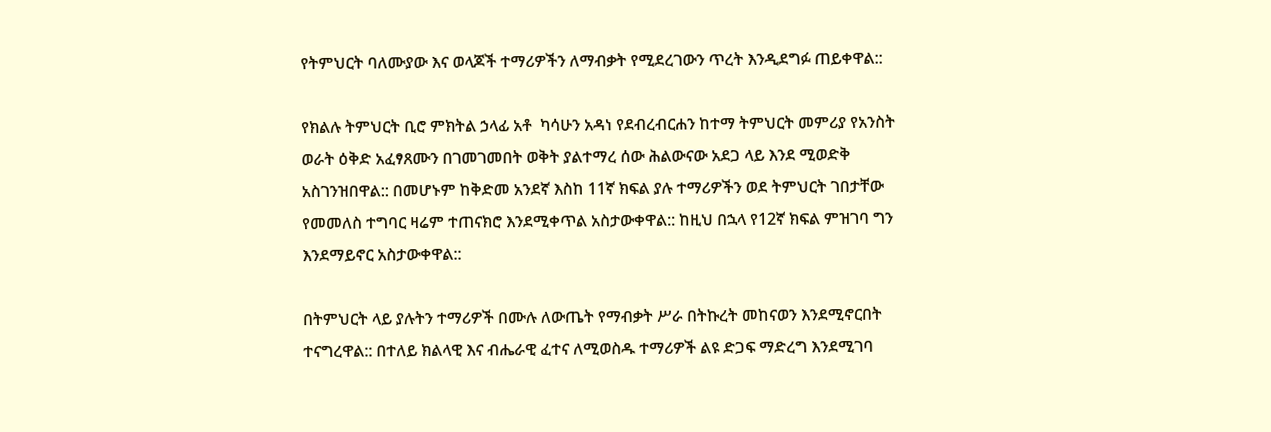የትምህርት ባለሙያው እና ወላጆች ተማሪዎችን ለማብቃት የሚደረገውን ጥረት እንዲደግፉ ጠይቀዋል::

የክልሉ ትምህርት ቢሮ ምክትል ኃላፊ አቶ  ካሳሁን አዳነ የደብረብርሐን ከተማ ትምህርት መምሪያ የአንስት ወራት ዕቅድ አፈፃጸሙን በገመገመበት ወቅት ያልተማረ ሰው ሕልውናው አደጋ ላይ እንደ ሚወድቅ አስገንዝበዋል:: በመሆኑም ከቅድመ አንደኛ እስከ 11ኛ ክፍል ያሉ ተማሪዎችን ወደ ትምህርት ገበታቸው የመመለስ ተግባር ዛሬም ተጠናክሮ እንደሚቀጥል አስታውቀዋል:: ከዚህ በኋላ የ12ኛ ክፍል ምዝገባ ግን እንደማይኖር አስታውቀዋል::

በትምህርት ላይ ያሉትን ተማሪዎች በሙሉ ለውጤት የማብቃት ሥራ በትኩረት መከናወን እንደሚኖርበት ተናግረዋል:: በተለይ ክልላዊ እና ብሔራዊ ፈተና ለሚወስዱ ተማሪዎች ልዩ ድጋፍ ማድረግ እንደሚገባ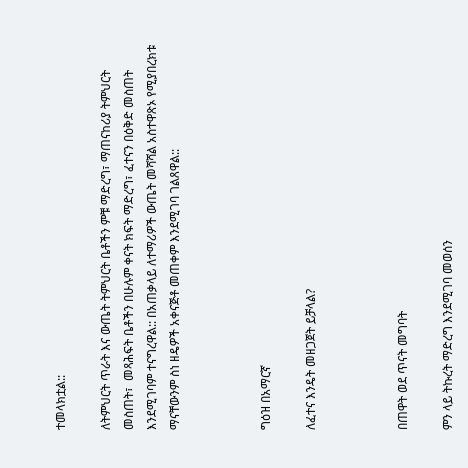ተመላክቷል::

ለትምህርት ጥራት እና ውጤት ትምህርት ቤቶችን ምቹ ማድረግ፣ ማጠናከሪያ ትምህርት መስጠት፣  መጻሕፍት ቤቶችን በሁሉም ቀናት ክፍት ማድረግ፣ ፈተናን በዕቅድ መስጠት እንደሚገባም ተናግረዋል:: በአጠቃላይ ለተማሪዎች ውጤት መሻሻል አስተዋጽኦ የሚያበረክቱ ማናቸውንም ስነ ዘዴዎች አቀናጅቶ መጠቀም እንደሚገባ ገልጸዋል::



ግዕዝ በአማርኛ

ለፈተና እንዴት መዘጋጀት ይቻላል?



በጠዋት ወደ ጥናት መግባት

ምን ላይ ትኩረት ማድረግ እንደሚገባ መወሰን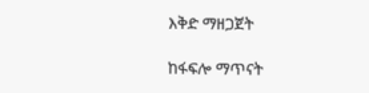እቅድ ማዘጋጀት

ከፋፍሎ ማጥናት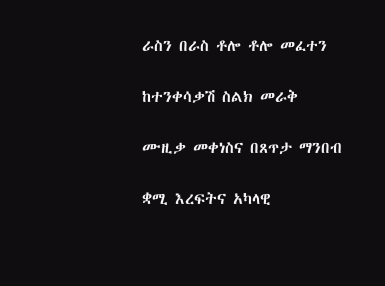ራስን በራስ ቶሎ ቶሎ መፈተን

ከተንቀሳቃሽ ስልክ መራቅ

ሙዚቃ መቀነስና በጸጥታ ማንበብ

ቋሚ እረፍትና አካላዊ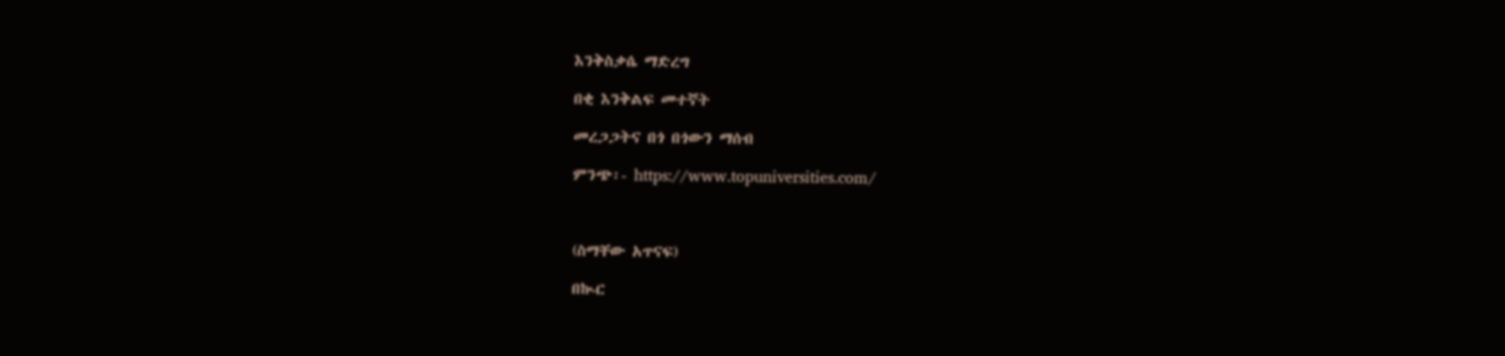እንቅስቃሴ ማድረግ

በቂ እንቅልፍ መተኛት

መረጋጋትና በጎ በጎውን ማሰብ

ምንጭ፡- https://www.topuniversities.com/



(ስማቸው አጥናፍ)

በኲር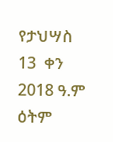የታህሣስ 13  ቀን 2018 ዓ.ም ዕትም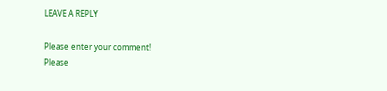LEAVE A REPLY

Please enter your comment!
Please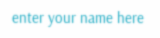enter your name here